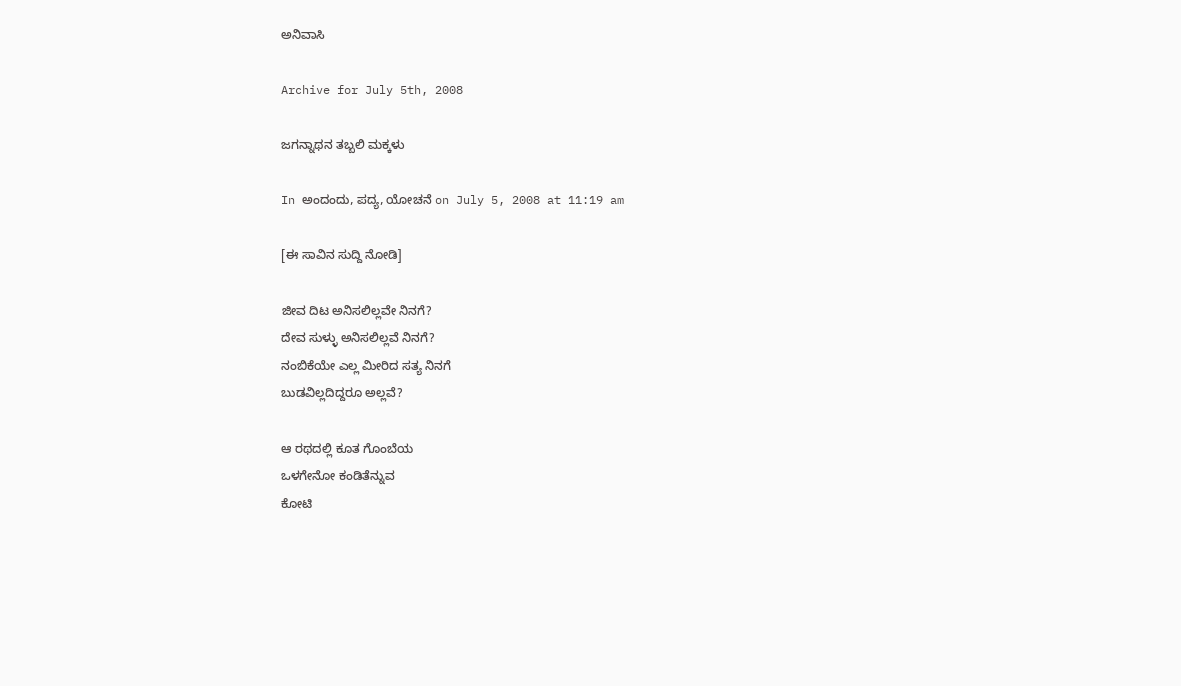ಅನಿವಾಸಿ

Archive for July 5th, 2008

ಜಗನ್ನಾಥನ ತಬ್ಬಲಿ ಮಕ್ಕಳು

In ಅಂದಂದು, ಪದ್ಯ, ಯೋಚನೆ on July 5, 2008 at 11:19 am

[ಈ ಸಾವಿನ ಸುದ್ದಿ ನೋಡಿ]

ಜೀವ ದಿಟ ಅನಿಸಲಿಲ್ಲವೇ ನಿನಗೆ?
ದೇವ ಸುಳ್ಳು ಅನಿಸಲಿಲ್ಲವೆ ನಿನಗೆ?
ನಂಬಿಕೆಯೇ ಎಲ್ಲ ಮೀರಿದ ಸತ್ಯ ನಿನಗೆ
ಬುಡವಿಲ್ಲದಿದ್ದರೂ ಅಲ್ಲವೆ?

ಆ ರಥದಲ್ಲಿ ಕೂತ ಗೊಂಬೆಯ
ಒಳಗೇನೋ ಕಂಡಿತೆನ್ನುವ
ಕೋಟಿ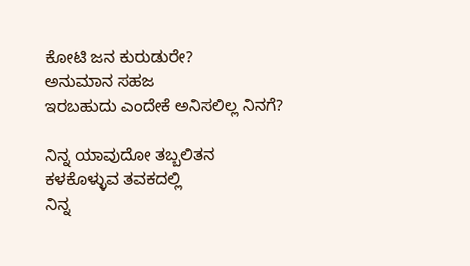ಕೋಟಿ ಜನ ಕುರುಡುರೇ?
ಅನುಮಾನ ಸಹಜ
ಇರಬಹುದು ಎಂದೇಕೆ ಅನಿಸಲಿಲ್ಲ ನಿನಗೆ?

ನಿನ್ನ ಯಾವುದೋ ತಬ್ಬಲಿತನ
ಕಳಕೊಳ್ಳುವ ತವಕದಲ್ಲಿ
ನಿನ್ನ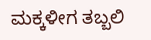ಮಕ್ಕಳೀಗ ತಬ್ಬಲಿ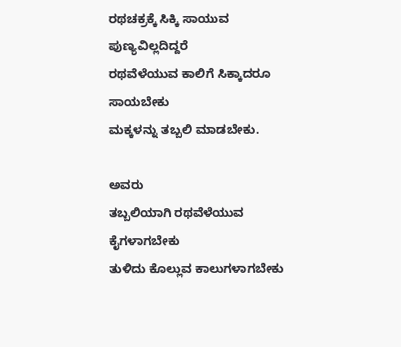ರಥಚಕ್ರಕ್ಕೆ ಸಿಕ್ಕಿ ಸಾಯುವ ಪುಣ್ಯವಿಲ್ಲದಿದ್ದರೆ
ರಥವೆಳೆಯುವ ಕಾಲಿಗೆ ಸಿಕ್ಕಾದರೂ ಸಾಯಬೇಕು
ಮಕ್ಕಳನ್ನು ತಬ್ಬಲಿ ಮಾಡಬೇಕು.

ಅವರು
ತಬ್ಬಲಿಯಾಗಿ ರಥವೆಳೆಯುವ ಕೈಗಳಾಗಬೇಕು
ತುಳಿದು ಕೊಲ್ಲುವ ಕಾಲುಗಳಾಗಬೇಕು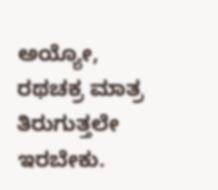ಅಯ್ಯೋ,
ರಥಚಕ್ರ ಮಾತ್ರ ತಿರುಗುತ್ತಲೇ ಇರಬೇಕು.